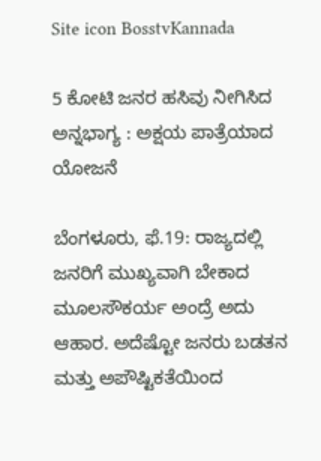Site icon BosstvKannada

5 ಕೋಟಿ ಜನರ ಹಸಿವು ನೀಗಿಸಿದ ಅನ್ನಭಾಗ್ಯ : ಅಕ್ಷಯ ಪಾತ್ರೆಯಾದ ಯೋಜನೆ

ಬೆಂಗಳೂರು, ಫೆ.19: ರಾಜ್ಯದಲ್ಲಿ ಜನರಿಗೆ ಮುಖ್ಯವಾಗಿ ಬೇಕಾದ ಮೂಲಸೌಕರ್ಯ ಅಂದ್ರೆ ಅದು ಆಹಾರ. ಅದೆಷ್ಟೋ ಜನರು ಬಡತನ ಮತ್ತು ಅಪೌಷ್ಟಿಕತೆಯಿಂದ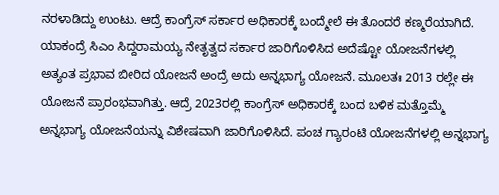ನರಳಾಡಿದ್ದು ಉಂಟು. ಆದ್ರೆ ಕಾಂಗ್ರೆಸ್‌ ಸರ್ಕಾರ ಅಧಿಕಾರಕ್ಕೆ ಬಂದ್ಮೇಲೆ ಈ ತೊಂದರೆ ಕಣ್ಮರೆಯಾಗಿದೆ. ಯಾಕಂದ್ರೆ ಸಿಎಂ ಸಿದ್ದರಾಮಯ್ಯ ನೇತೃತ್ವದ ಸರ್ಕಾರ ಜಾರಿಗೊಳಿಸಿದ ಅದೆಷ್ಟೋ ಯೋಜನೆಗಳಲ್ಲಿ ಅತ್ಯಂತ ಪ್ರಭಾವ ಬೀರಿದ ಯೋಜನೆ ಅಂದ್ರೆ ಅದು ಅನ್ನಭಾಗ್ಯ ಯೋಜನೆ. ಮೂಲತಃ 2013 ರಲ್ಲೇ ಈ ಯೋಜನೆ ಪ್ರಾರಂಭವಾಗಿತ್ತು. ಆದ್ರೆ 2023ರಲ್ಲಿ ಕಾಂಗ್ರೆಸ್‌ ಅಧಿಕಾರಕ್ಕೆ ಬಂದ ಬಳಿಕ ಮತ್ತೊಮ್ಮೆ ಅನ್ನಭಾಗ್ಯ ಯೋಜನೆಯನ್ನು ವಿಶೇಷವಾಗಿ ಜಾರಿಗೊಳಿಸಿದೆ. ಪಂಚ ಗ್ಯಾರಂಟಿ ಯೋಜನೆಗಳಲ್ಲಿ ಅನ್ನಭಾಗ್ಯ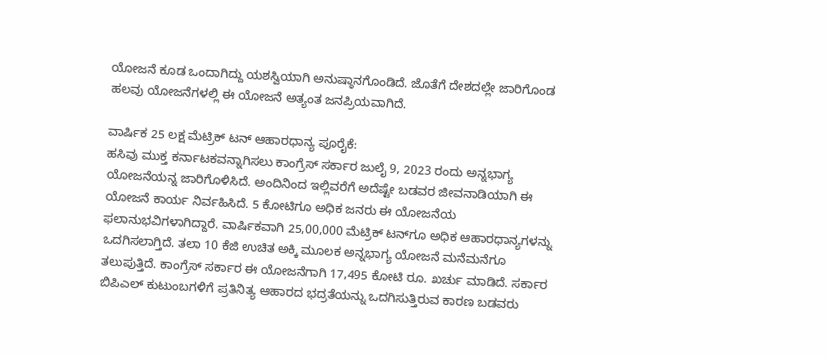ಯೋಜನೆ ಕೂಡ ಒಂದಾಗಿದ್ದು ಯಶಸ್ವಿಯಾಗಿ ಅನುಷ್ಠಾನಗೊಂಡಿದೆ. ಜೊತೆಗೆ ದೇಶದಲ್ಲೇ ಜಾರಿಗೊಂಡ ಹಲವು ಯೋಜನೆಗಳಲ್ಲಿ ಈ ಯೋಜನೆ ಅತ್ಯಂತ ಜನಪ್ರಿಯವಾಗಿದೆ.

ವಾರ್ಷಿಕ 25 ಲಕ್ಷ ಮೆಟ್ರಿಕ್‌ ಟನ್‌ ಆಹಾರಧಾನ್ಯ ಪೂರೈಕೆ:
ಹಸಿವು ಮುಕ್ತ ಕರ್ನಾಟಕವನ್ನಾಗಿಸಲು ಕಾಂಗ್ರೆಸ್‌ ಸರ್ಕಾರ ಜುಲೈ 9, 2023 ರಂದು ಅನ್ನಭಾಗ್ಯ ಯೋಜನೆಯನ್ನ ಜಾರಿಗೊಳಿಸಿದೆ. ಅಂದಿನಿಂದ ಇಲ್ಲಿವರೆಗೆ ಅದೆಷ್ಟೇ ಬಡವರ ಜೀವನಾಡಿಯಾಗಿ ಈ ಯೋಜನೆ ಕಾರ್ಯ ನಿರ್ವಹಿಸಿದೆ. 5 ಕೋಟಿಗೂ ಅಧಿಕ ಜನರು ಈ ಯೋಜನೆಯ ಫಲಾನುಭವಿಗಳಾಗಿದ್ದಾರೆ. ವಾರ್ಷಿಕವಾಗಿ 25,00,000 ಮೆಟ್ರಿಕ್‌ ಟನ್‌ಗೂ ಅಧಿಕ ಆಹಾರಧಾನ್ಯಗಳನ್ನು ಒದಗಿಸಲಾಗ್ತಿದೆ. ತಲಾ 10 ಕೆಜಿ ಉಚಿತ ಅಕ್ಕಿ ಮೂಲಕ ಅನ್ನಭಾಗ್ಯ ಯೋಜನೆ ಮನೆಮನೆಗೂ ತಲುಪುತ್ತಿದೆ. ಕಾಂಗ್ರೆಸ್‌ ಸರ್ಕಾರ ಈ ಯೋಜನೆಗಾಗಿ 17,495 ಕೋಟಿ ರೂ. ಖರ್ಚು ಮಾಡಿದೆ. ಸರ್ಕಾರ ಬಿಪಿಎಲ್ ಕುಟುಂಬಗಳಿಗೆ ಪ್ರತಿನಿತ್ಯ ಆಹಾರದ ಭದ್ರತೆಯನ್ನು ಒದಗಿಸುತ್ತಿರುವ ಕಾರಣ ಬಡವರು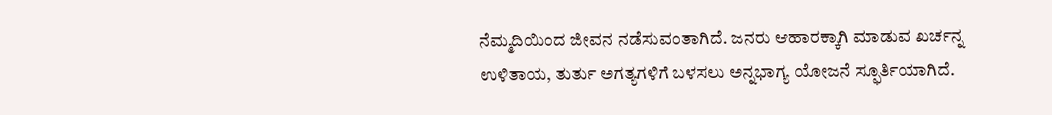ನೆಮ್ಮದಿಯಿಂದ ಜೀವನ ನಡೆಸುವಂತಾಗಿದೆ. ಜನರು ಆಹಾರಕ್ಕಾಗಿ ಮಾಡುವ ಖರ್ಚನ್ನ ಉಳಿತಾಯ, ತುರ್ತು ಅಗತ್ಯಗಳಿಗೆ ಬಳಸಲು ಅನ್ನಭಾಗ್ಯ ಯೋಜನೆ ಸ್ಫೂರ್ತಿಯಾಗಿದೆ.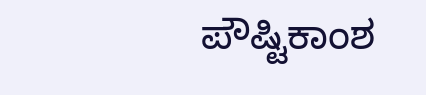ಪೌಷ್ಟಿಕಾಂಶ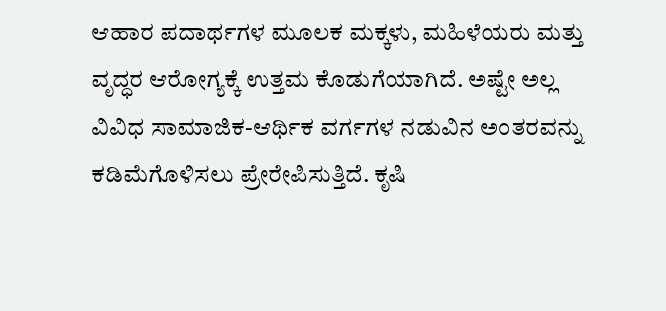ಆಹಾರ ಪದಾರ್ಥಗಳ ಮೂಲಕ ಮಕ್ಕಳು, ಮಹಿಳೆಯರು ಮತ್ತು ವೃದ್ಧರ ಆರೋಗ್ಯಕ್ಕೆ ಉತ್ತಮ ಕೊಡುಗೆಯಾಗಿದೆ. ಅಷ್ಟೇ ಅಲ್ಲ ವಿವಿಧ ಸಾಮಾಜಿಕ-ಆರ್ಥಿಕ ವರ್ಗಗಳ ನಡುವಿನ ಅಂತರವನ್ನು ಕಡಿಮೆಗೊಳಿಸಲು ಪ್ರೇರೇಪಿಸುತ್ತಿದೆ. ಕೃಷಿ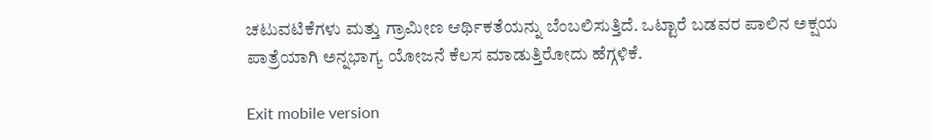ಚಟುವಟಿಕೆಗಳು ಮತ್ತು ಗ್ರಾಮೀಣ ಆರ್ಥಿಕತೆಯನ್ನು ಬೆಂಬಲಿಸುತ್ತಿದೆ. ಒಟ್ಟಾರೆ ಬಡವರ ಪಾಲಿನ ಅಕ್ಷಯ ಪಾತ್ರೆಯಾಗಿ ಅನ್ನಭಾಗ್ಯ ಯೋಜನೆ ಕೆಲಸ ಮಾಡುತ್ತಿರೋದು ಹೆಗ್ಗಳಿಕೆ.

Exit mobile version